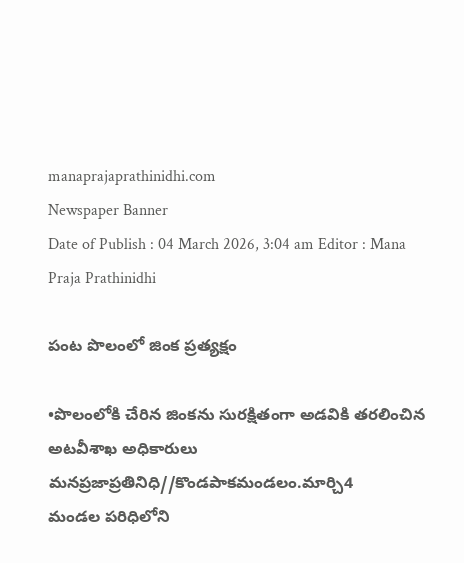manaprajaprathinidhi.com
Newspaper Banner
Date of Publish : 04 March 2026, 3:04 am Editor : Mana Praja Prathinidhi

పంట పొలంలో జింక ప్రత్యక్షం

•పొలంలోకి చేరిన జింకను సురక్షితంగా అడవికి తరలించిన అటవీశాఖ అధికారులు
మనప్రజాప్రతినిధి//కొండపాకమండలం.మార్చి4
మండల పరిధిలోని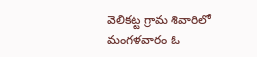వెలికట్ట గ్రామ శివారిలో మంగళవారం ఓ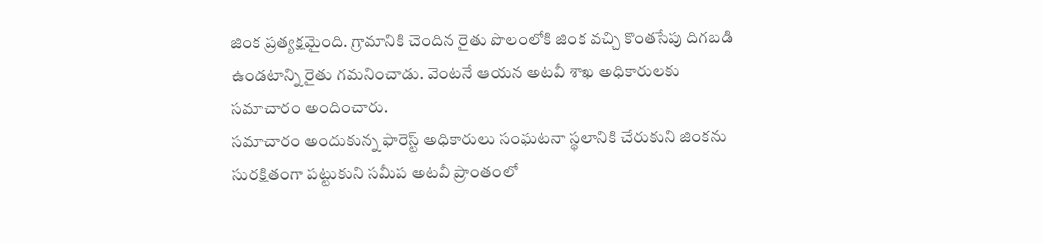జింక ప్రత్యక్షమైంది. గ్రామానికి చెందిన రైతు పొలంలోకి జింక వచ్చి కొంతసేపు దిగబడి ఉండటాన్ని రైతు గమనించాడు. వెంటనే ఆయన అటవీ శాఖ అధికారులకు సమాచారం అందించారు.
సమాచారం అందుకున్న ఫారెస్ట్ అధికారులు సంఘటనా స్థలానికి చేరుకుని జింకను సురక్షితంగా పట్టుకుని సమీప అటవీ ప్రాంతంలో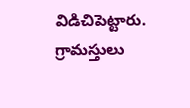విడిచిపెట్టారు. గ్రామస్తులు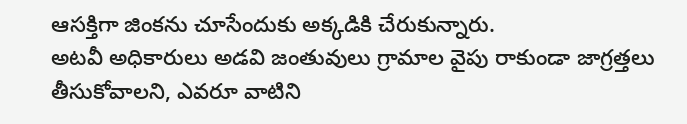ఆసక్తిగా జింకను చూసేందుకు అక్కడికి చేరుకున్నారు.
అటవీ అధికారులు అడవి జంతువులు గ్రామాల వైపు రాకుండా జాగ్రత్తలు తీసుకోవాలని, ఎవరూ వాటిని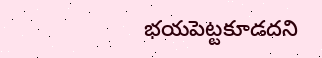భయపెట్టకూడదని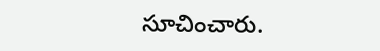సూచించారు.